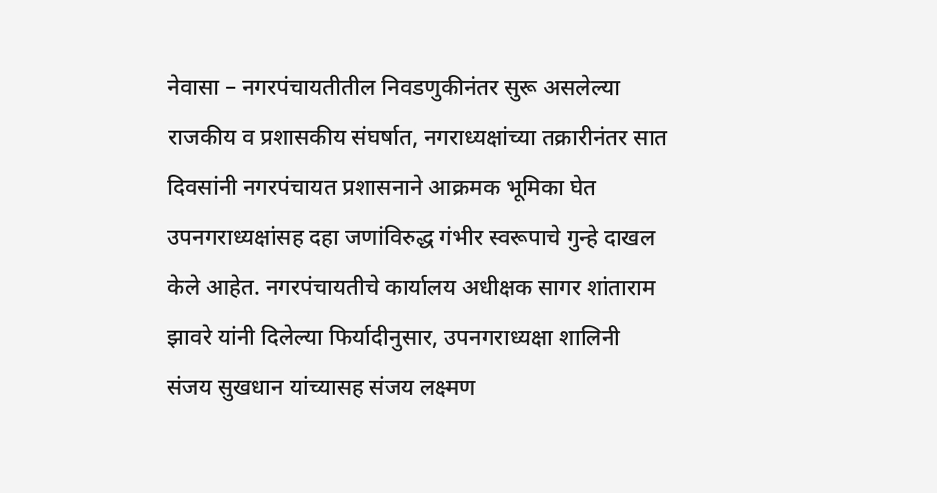नेवासा – नगरपंचायतीतील निवडणुकीनंतर सुरू असलेल्या राजकीय व प्रशासकीय संघर्षात, नगराध्यक्षांच्या तक्रारीनंतर सात दिवसांनी नगरपंचायत प्रशासनाने आक्रमक भूमिका घेत उपनगराध्यक्षांसह दहा जणांविरुद्ध गंभीर स्वरूपाचे गुन्हे दाखल केले आहेत. नगरपंचायतीचे कार्यालय अधीक्षक सागर शांताराम झावरे यांनी दिलेल्या फिर्यादीनुसार, उपनगराध्यक्षा शालिनी संजय सुखधान यांच्यासह संजय लक्ष्मण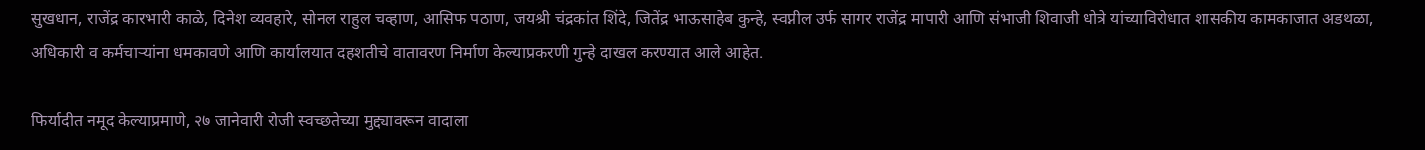सुखधान, राजेंद्र कारभारी काळे, दिनेश व्यवहारे, सोनल राहुल चव्हाण, आसिफ पठाण, जयश्री चंद्रकांत शिंदे, जितेंद्र भाऊसाहेब कुन्हे, स्वप्नील उर्फ सागर राजेंद्र मापारी आणि संभाजी शिवाजी धोत्रे यांच्याविरोधात शासकीय कामकाजात अडथळा, अधिकारी व कर्मचाऱ्यांना धमकावणे आणि कार्यालयात दहशतीचे वातावरण निर्माण केल्याप्रकरणी गुन्हे दाखल करण्यात आले आहेत.

फिर्यादीत नमूद केल्याप्रमाणे, २७ जानेवारी रोजी स्वच्छतेच्या मुद्द्यावरून वादाला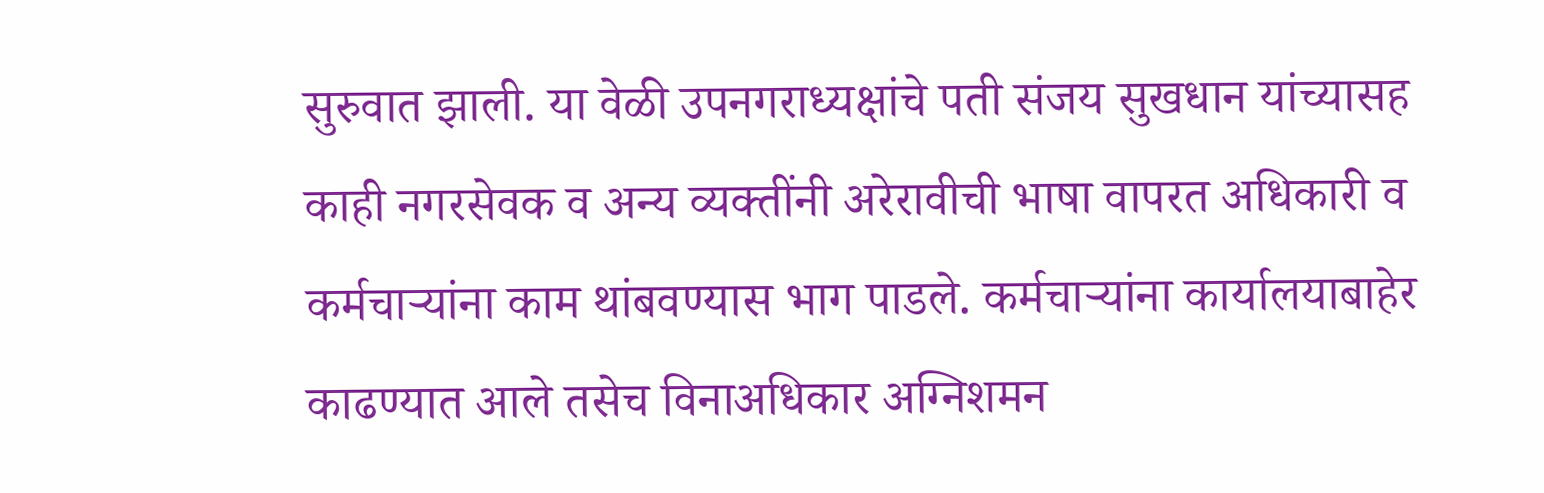सुरुवात झाली. या वेळी उपनगराध्यक्षांचे पती संजय सुखधान यांच्यासह काही नगरसेवक व अन्य व्यक्तींनी अरेरावीची भाषा वापरत अधिकारी व कर्मचाऱ्यांना काम थांबवण्यास भाग पाडले. कर्मचाऱ्यांना कार्यालयाबाहेर काढण्यात आले तसेच विनाअधिकार अग्निशमन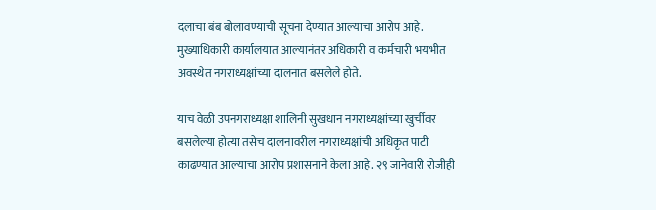दलाचा बंब बोलावण्याची सूचना देण्यात आल्याचा आरोप आहे. मुख्याधिकारी कार्यालयात आल्यानंतर अधिकारी व कर्मचारी भयभीत अवस्थेत नगराध्यक्षांच्या दालनात बसलेले होते.

याच वेळी उपनगराध्यक्षा शालिनी सुखधान नगराध्यक्षांच्या खुर्चीवर बसलेल्या होत्या तसेच दालनावरील नगराध्यक्षांची अधिकृत पाटी काढण्यात आल्याचा आरोप प्रशासनाने केला आहे. २९ जानेवारी रोजीही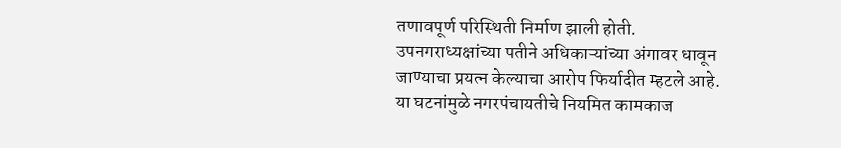तणावपूर्ण परिस्थिती निर्माण झाली होती. उपनगराध्यक्षांच्या पतीने अधिकाऱ्यांच्या अंगावर धावून जाण्याचा प्रयत्न केल्याचा आरोप फिर्यादीत म्हटले आहे. या घटनांमुळे नगरपंचायतीचे नियमित कामकाज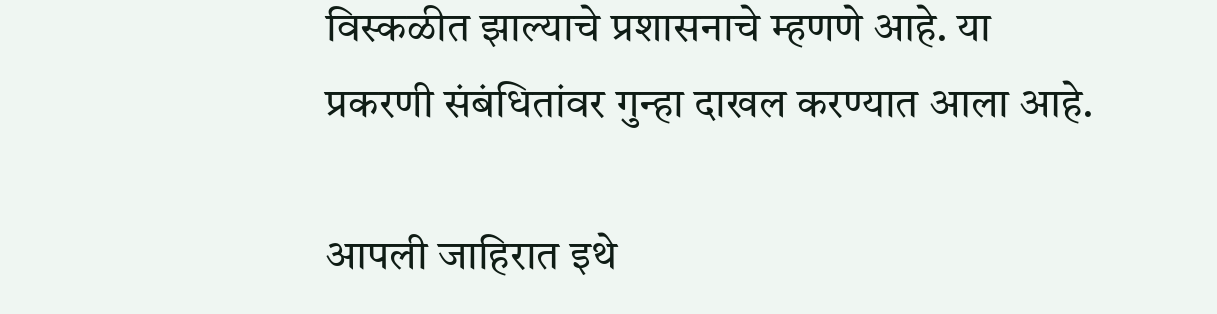विस्कळीत झाल्याचे प्रशासनाचे म्हणणे आहे. या प्रकरणी संबंधितांवर गुन्हा दाखल करण्यात आला आहे.

आपली जाहिरात इथे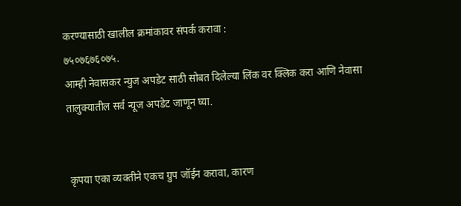करण्यासाठी खालील क्रमांकावर संपर्क करावा :
७५०७६७६०७५.
आम्ही नेवासकर न्युज अपडेट साठी सोबत दिलेल्या लिंक वर क्लिक करा आणि नेवासा तालुक्यातील सर्व न्यूज अपडेट जाणून घ्या.


कृपया एका व्यक्तीने एकच ग्रुप जॉईन करावा, कारण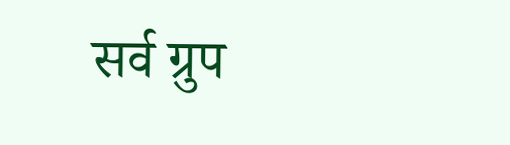सर्व ग्रुप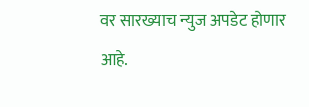वर सारख्याच न्युज अपडेट होणार आहे.